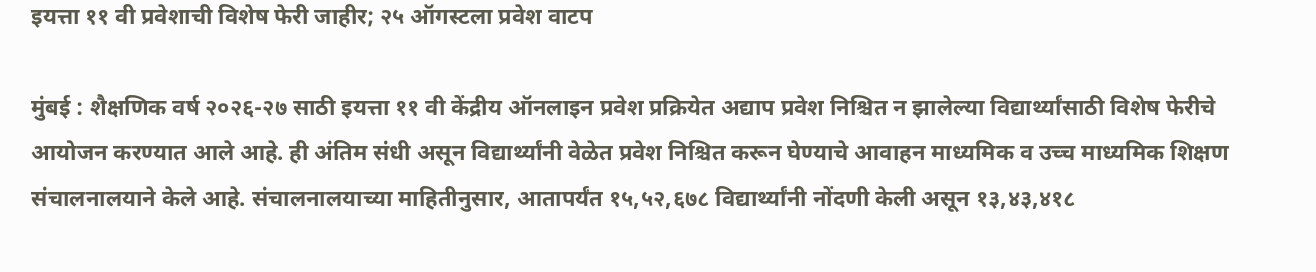इयत्ता ११ वी प्रवेशाची विशेष फेरी जाहीर; २५ ऑगस्टला प्रवेश वाटप

मुंबई : शैक्षणिक वर्ष २०२६-२७ साठी इयत्ता ११ वी केंद्रीय ऑनलाइन प्रवेश प्रक्रियेत अद्याप प्रवेश निश्चित न झालेल्या विद्यार्थ्यांसाठी विशेष फेरीचे आयोजन करण्यात आले आहे. ही अंतिम संधी असून विद्यार्थ्यांनी वेळेत प्रवेश निश्चित करून घेण्याचे आवाहन माध्यमिक व उच्च माध्यमिक शिक्षण संचालनालयाने केले आहे. संचालनालयाच्या माहितीनुसार, आतापर्यंत १५,५२,६७८ विद्यार्थ्यांनी नोंदणी केली असून १३,४३,४१८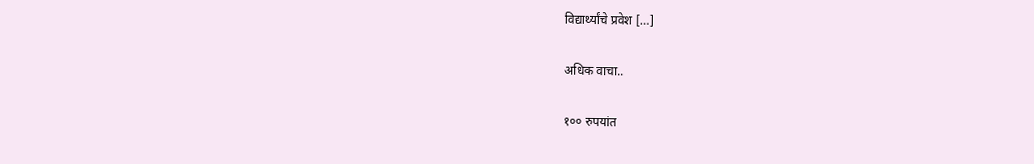विद्यार्थ्यांचे प्रवेश […]

अधिक वाचा..

१०० रुपयांत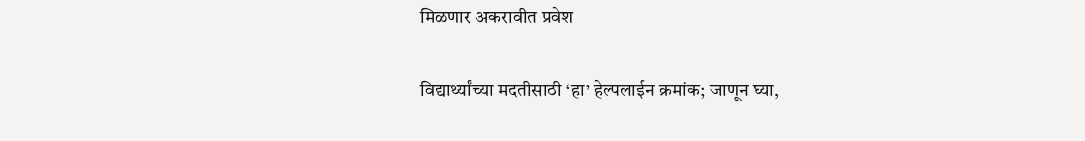मिळणार अकरावीत प्रवेश

विद्यार्थ्यांच्या मदतीसाठी ‘हा’ हेल्पलाईन क्रमांक; जाणून घ्या,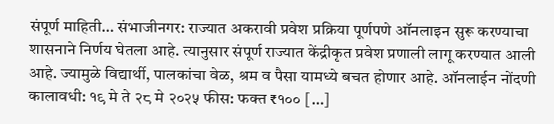संपूर्ण माहिती… संभाजीनगर: राज्यात अकरावी प्रवेश प्रक्रिया पूर्णपणे ऑनलाइन सुरू करण्याचा शासनाने निर्णय घेतला आहे. त्यानुसार संपूर्ण राज्यात केंद्रीकृत प्रवेश प्रणाली लागू करण्यात आली आहे. ज्यामुळे विद्यार्थी, पालकांचा वेळ, श्रम व पैसा यामध्ये बचत होणार आहे. ऑनलाईन नोंदणी कालावधी: १९ मे ते २८ मे २०२५ फीस: फक्त ₹१०० […]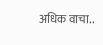अधिक वाचा..